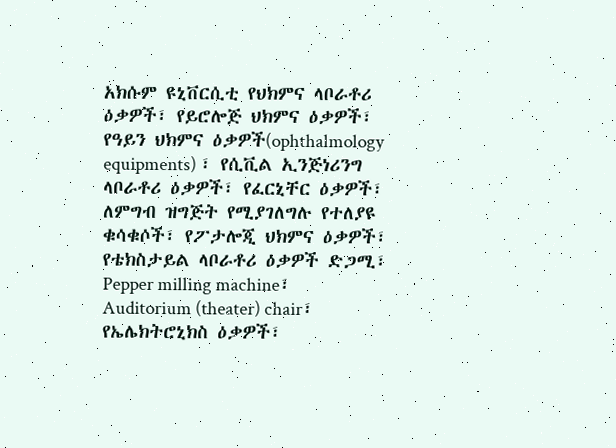አክሱም ዩኒቨርሲቲ የህክምና ላቦራቶሪ ዕቃዎች፣ የይሮሎጅ ህክምና ዕቃዎች፣ የዓይን ህክምና ዕቃዎች(ophthalmology equipments) ፣ የሲቪል ኢንጅነሪንግ ላቦራቶሪ ዕቃዎች፣ የፈርኒቸር ዕቃዎች፣ ለምግብ ዝግጅት የሚያገለግሉ የተለያዩ ቁሳቁሶች፣ የፖታሎጂ ህክምና ዕቃዎች፣ የቴክስታይል ላቦራቶሪ ዕቃዎች ድጋሚ፣ Pepper milling machine፣ Auditorium (theater) chair፣ የኤሌክትሮኒክስ ዕቃዎች፣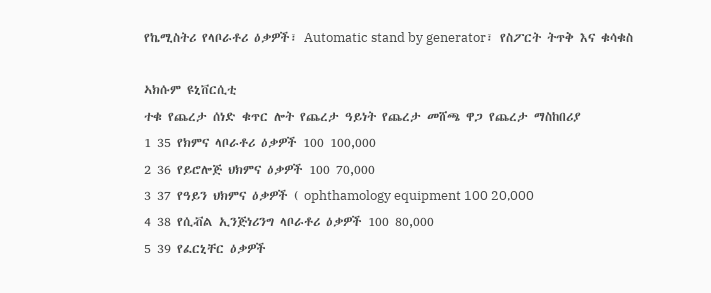የኬሚስትሪ የላቦራቶሪ ዕቃዎች፣ Automatic stand by generator፣ የስፖርት ትጥቅ እና ቁሳቁስ

ኣክሱም ዩኒቨርሲቲ
ተቁ የጨረታ ሰነድ ቁጥር ሎት የጨረታ ዓይነት የጨረታ መሸጫ ዋጋ የጨረታ ማስከበሪያ
1 35 የክምና ላቦራቶሪ ዕቃዎች 100 100,000
2 36 የይሮሎጅ ህክምና ዕቃዎች 100 70,000
3 37 የዓይን ህክምና ዕቃዎች ( ophthamology equipment 100 20,000
4 38 የሲቭል ኢንጅነሪንግ ላቦራቶሪ ዕቃዎች 100 80,000
5 39 የፈርኒቸር ዕቃዎች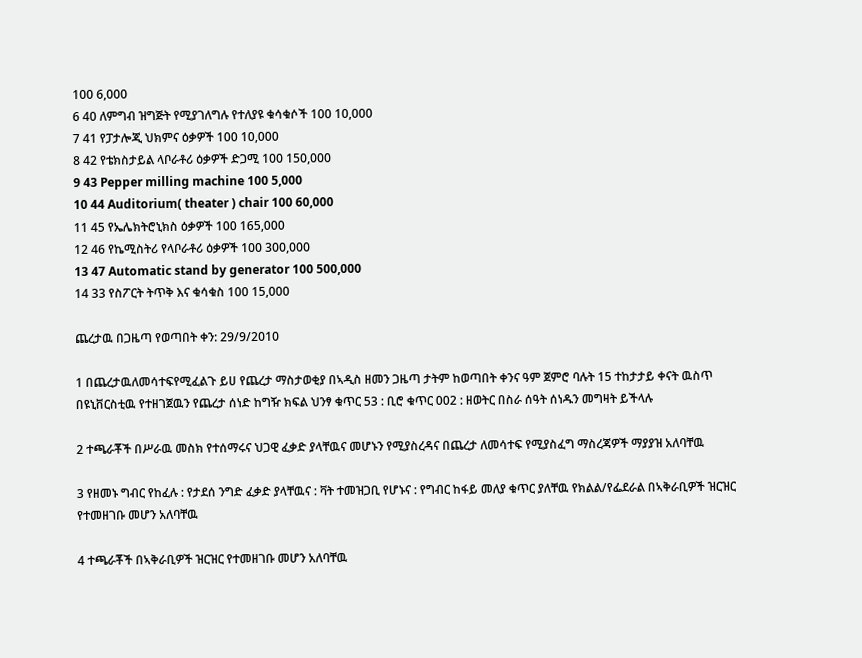100 6,000
6 40 ለምግብ ዝግጅት የሚያገለግሉ የተለያዩ ቁሳቁሶች 100 10,000
7 41 የፓታሎጂ ህክምና ዕቃዎች 100 10,000
8 42 የቴክስታይል ላቦራቶሪ ዕቃዎች ድጋሚ 100 150,000
9 43 Pepper milling machine 100 5,000
10 44 Auditorium( theater ) chair 100 60,000
11 45 የኤሌክትሮኒክስ ዕቃዎች 100 165,000
12 46 የኬሚስትሪ የላቦራቶሪ ዕቃዎች 100 300,000
13 47 Automatic stand by generator 100 500,000
14 33 የስፖርት ትጥቅ እና ቁሳቁስ 100 15,000

ጨረታዉ በጋዜጣ የወጣበት ቀን: 29/9/2010

1 በጨረታዉለመሳተፍየሚፈልጉ ይሀ የጨረታ ማስታወቂያ በኣዲስ ዘመን ጋዜጣ ታትም ከወጣበት ቀንና ዓም ጀምሮ ባሉት 15 ተከታታይ ቀናት ዉስጥ በዩኒቨርስቲዉ የተዘገጀዉን የጨረታ ሰነድ ከግዥ ክፍል ህንፃ ቁጥር 53 : ቢሮ ቁጥር 002 : ዘወትር በስራ ሰዓት ሰነዱን መግዛት ይችላሉ

2 ተጫራቾች በሥራዉ መስክ የተሰማሩና ህጋዊ ፈቃድ ያላቸዉና መሆኑን የሚያስረዳና በጨረታ ለመሳተፍ የሚያስፈግ ማስረጃዎች ማያያዝ አለባቸዉ

3 የዘመኑ ግብር የከፈሉ : የታደሰ ንግድ ፈቃድ ያላቸዉና : ቫት ተመዝጋቢ የሆኑና : የግብር ከፋይ መለያ ቁጥር ያለቸዉ የክልል/የፌደራል በኣቅራቢዎች ዝርዝር የተመዘገቡ መሆን አለባቸዉ

4 ተጫራቾች በኣቅራቢዎች ዝርዝር የተመዘገቡ መሆን አለባቸዉ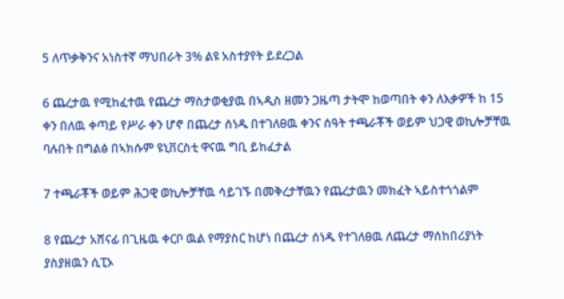5 ለጥቃቅንና አነስተኛ ማህበራት 3% ልዩ አስተያየት ይደረጋል

6 ጨረታዉ የሚከፈተዉ የጨረታ ማስታወቂያዉ በኣዲስ ዘመን ጋዜጣ ታትሞ ከወጣበት ቀን ለእቃዎች ከ 15 ቀን በለዉ ቀጣይ የሥራ ቀን ሆኖ በጨረታ ሰነዱ በተገለፀዉ ቀንና ሰዓት ተጫራቾች ወይም ህጋዊ ወኪሎቻቸዉ ባሉበት በግልፅ በኣክሱም ዩኒቨርስቲ ዋናዉ ግቢ ይከፈታል

7 ተጫራቾች ወይም ሕጋዊ ወኪሎቻቸዉ ሳይገኙ በመቅረታቸዉን የጨረታዉን መክፈት ኣይስተጎጎልም

8 የጨረታ አሸናፊ በጊዜዉ ቀርቦ ዉል የማያስር ከሆነ በጨረታ ሰነዱ የተገለፀዉ ለጨረታ ማሰከበሪያነት ያስያዘዉን ሲፒኦ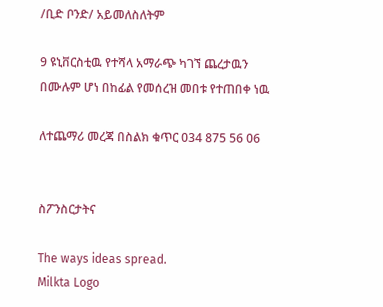/ቢድ ቦንድ/ አይመለስለትም

9 ዩኒቨርስቲዉ የተሻላ አማራጭ ካገኘ ጨረታዉን በሙሉም ሆነ በከፊል የመሰረዝ መበቱ የተጠበቀ ነዉ

ለተጨማሪ መረጃ በስልክ ቁጥር 034 875 56 06


ስፖንስርታትና

The ways ideas spread.
Milkta Logo